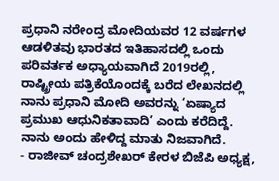ಪ್ರಧಾನಿ ನರೇಂದ್ರ ಮೋದಿಯವರ 12 ವರ್ಷಗಳ ಆಡಳಿತವು ಭಾರತದ ಇತಿಹಾಸದಲ್ಲಿ ಒಂದು ಪರಿವರ್ತಕ ಅಧ್ಯಾಯವಾಗಿದೆ 2019ರಲ್ಲಿ, ರಾಷ್ಟ್ರೀಯ ಪತ್ರಿಕೆಯೊಂದಕ್ಕೆ ಬರೆದ ಲೇಖನದಲ್ಲಿ ನಾನು ಪ್ರಧಾನಿ ಮೋದಿ ಅವರನ್ನು ‘ಏಷ್ಯಾದ ಪ್ರಮುಖ ಆಧುನಿಕತಾವಾದಿ’ ಎಂದು ಕರೆದಿದ್ದೆ. ನಾನು ಅಂದು ಹೇಳಿದ್ದ ಮಾತು ನಿಜವಾಗಿದೆ.
- ರಾಜೀವ್ ಚಂದ್ರಶೇಖರ್ ಕೇರಳ ಬಿಜೆಪಿ ಅಧ್ಯಕ್ಷ,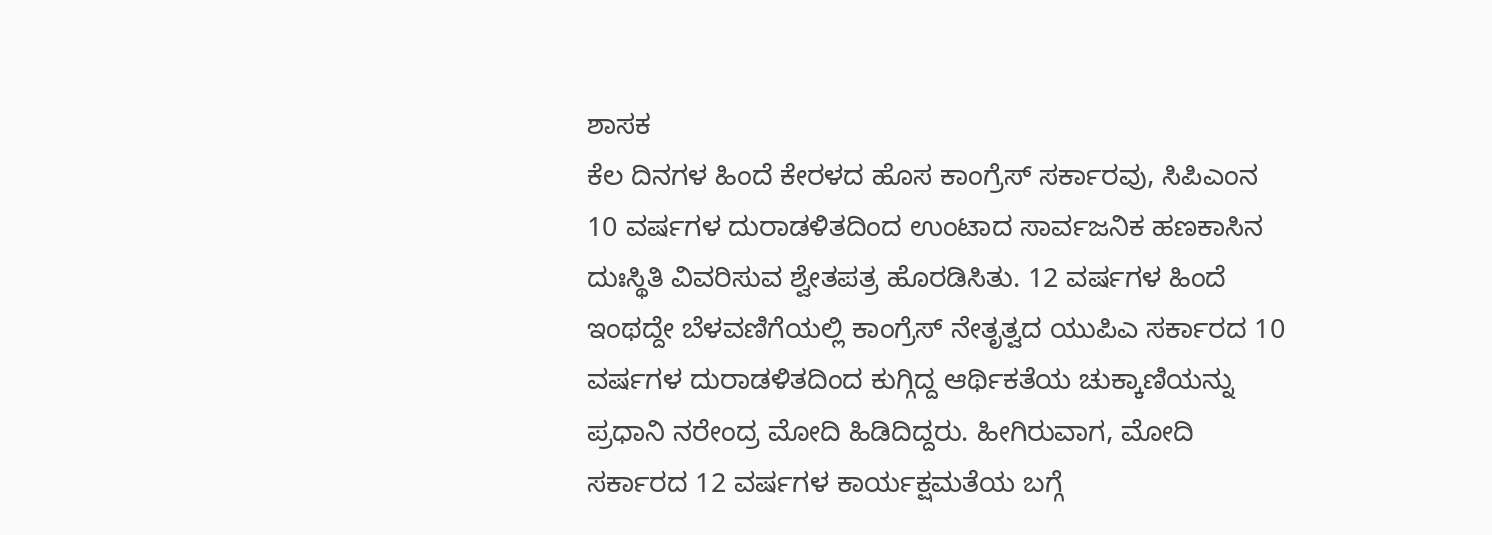ಶಾಸಕ
ಕೆಲ ದಿನಗಳ ಹಿಂದೆ ಕೇರಳದ ಹೊಸ ಕಾಂಗ್ರೆಸ್ ಸರ್ಕಾರವು, ಸಿಪಿಎಂನ 10 ವರ್ಷಗಳ ದುರಾಡಳಿತದಿಂದ ಉಂಟಾದ ಸಾರ್ವಜನಿಕ ಹಣಕಾಸಿನ ದುಃಸ್ಥಿತಿ ವಿವರಿಸುವ ಶ್ವೇತಪತ್ರ ಹೊರಡಿಸಿತು. 12 ವರ್ಷಗಳ ಹಿಂದೆ ಇಂಥದ್ದೇ ಬೆಳವಣಿಗೆಯಲ್ಲಿ ಕಾಂಗ್ರೆಸ್ ನೇತೃತ್ವದ ಯುಪಿಎ ಸರ್ಕಾರದ 10 ವರ್ಷಗಳ ದುರಾಡಳಿತದಿಂದ ಕುಗ್ಗಿದ್ದ ಆರ್ಥಿಕತೆಯ ಚುಕ್ಕಾಣಿಯನ್ನು ಪ್ರಧಾನಿ ನರೇಂದ್ರ ಮೋದಿ ಹಿಡಿದಿದ್ದರು. ಹೀಗಿರುವಾಗ, ಮೋದಿ ಸರ್ಕಾರದ 12 ವರ್ಷಗಳ ಕಾರ್ಯಕ್ಷಮತೆಯ ಬಗ್ಗೆ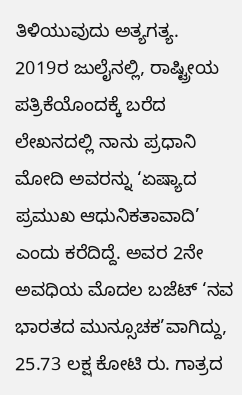ತಿಳಿಯುವುದು ಅತ್ಯಗತ್ಯ.
2019ರ ಜುಲೈನಲ್ಲಿ, ರಾಷ್ಟ್ರೀಯ ಪತ್ರಿಕೆಯೊಂದಕ್ಕೆ ಬರೆದ ಲೇಖನದಲ್ಲಿ ನಾನು ಪ್ರಧಾನಿ ಮೋದಿ ಅವರನ್ನು ‘ಏಷ್ಯಾದ ಪ್ರಮುಖ ಆಧುನಿಕತಾವಾದಿ’ ಎಂದು ಕರೆದಿದ್ದೆ. ಅವರ 2ನೇ ಅವಧಿಯ ಮೊದಲ ಬಜೆಟ್ ‘ನವ ಭಾರತದ ಮುನ್ಸೂಚಕ’ವಾಗಿದ್ದು, 25.73 ಲಕ್ಷ ಕೋಟಿ ರು. ಗಾತ್ರದ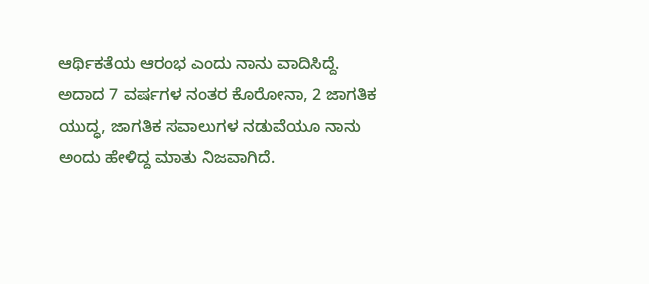ಆರ್ಥಿಕತೆಯ ಆರಂಭ ಎಂದು ನಾನು ವಾದಿಸಿದ್ದೆ. ಅದಾದ 7 ವರ್ಷಗಳ ನಂತರ ಕೊರೋನಾ, 2 ಜಾಗತಿಕ ಯುದ್ಧ, ಜಾಗತಿಕ ಸವಾಲುಗಳ ನಡುವೆಯೂ ನಾನು ಅಂದು ಹೇಳಿದ್ದ ಮಾತು ನಿಜವಾಗಿದೆ.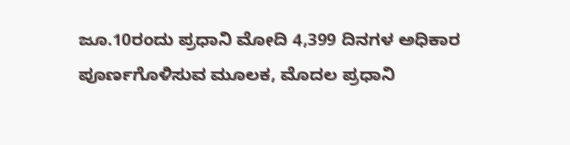ಜೂ.10ರಂದು ಪ್ರಧಾನಿ ಮೋದಿ 4,399 ದಿನಗಳ ಅಧಿಕಾರ ಪೂರ್ಣಗೊಳಿಸುವ ಮೂಲಕ, ಮೊದಲ ಪ್ರಧಾನಿ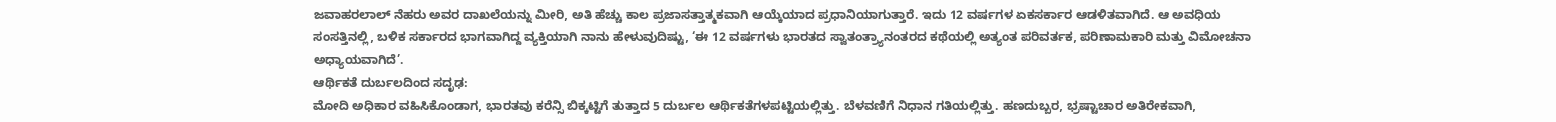ಜವಾಹರಲಾಲ್ ನೆಹರು ಅವರ ದಾಖಲೆಯನ್ನು ಮೀರಿ, ಅತಿ ಹೆಚ್ಚು ಕಾಲ ಪ್ರಜಾಸತ್ತಾತ್ಮಕವಾಗಿ ಆಯ್ಕೆಯಾದ ಪ್ರಧಾನಿಯಾಗುತ್ತಾರೆ. ಇದು 12 ವರ್ಷಗಳ ಏಕಸರ್ಕಾರ ಆಡಳಿತವಾಗಿದೆ. ಆ ಅವಧಿಯ ಸಂಸತ್ತಿನಲ್ಲಿ, ಬಳಿಕ ಸರ್ಕಾರದ ಭಾಗವಾಗಿದ್ದ ವ್ಯಕ್ತಿಯಾಗಿ ನಾನು ಹೇಳುವುದಿಷ್ಟು, ‘ಈ 12 ವರ್ಷಗಳು ಭಾರತದ ಸ್ವಾತಂತ್ರ್ಯಾನಂತರದ ಕಥೆಯಲ್ಲಿ ಅತ್ಯಂತ ಪರಿವರ್ತಕ, ಪರಿಣಾಮಕಾರಿ ಮತ್ತು ವಿಮೋಚನಾ ಅಧ್ಯಾಯವಾಗಿದೆ’.
ಆರ್ಥಿಕತೆ ದುರ್ಬಲದಿಂದ ಸದೃಢ:
ಮೋದಿ ಅಧಿಕಾರ ವಹಿಸಿಕೊಂಡಾಗ, ಭಾರತವು ಕರೆನ್ಸಿ ಬಿಕ್ಕಟ್ಟಿಗೆ ತುತ್ತಾದ 5 ದುರ್ಬಲ ಆರ್ಥಿಕತೆಗಳಪಟ್ಟಿಯಲ್ಲಿತ್ತು. ಬೆಳವಣಿಗೆ ನಿಧಾನ ಗತಿಯಲ್ಲಿತ್ತು. ಹಣದುಬ್ಬರ, ಭ್ರಷ್ಟಾಚಾರ ಅತಿರೇಕವಾಗಿ,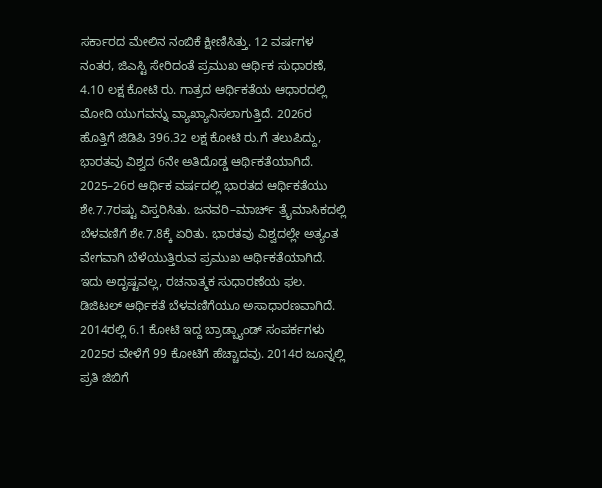ಸರ್ಕಾರದ ಮೇಲಿನ ನಂಬಿಕೆ ಕ್ಷೀಣಿಸಿತ್ತು. 12 ವರ್ಷಗಳ ನಂತರ, ಜಿಎಸ್ಟಿ ಸೇರಿದಂತೆ ಪ್ರಮುಖ ಆರ್ಥಿಕ ಸುಧಾರಣೆ, 4.10 ಲಕ್ಷ ಕೋಟಿ ರು. ಗಾತ್ರದ ಆರ್ಥಿಕತೆಯ ಆಧಾರದಲ್ಲಿ ಮೋದಿ ಯುಗವನ್ನು ವ್ಯಾಖ್ಯಾನಿಸಲಾಗುತ್ತಿದೆ. 2026ರ ಹೊತ್ತಿಗೆ ಜಿಡಿಪಿ 396.32 ಲಕ್ಷ ಕೋಟಿ ರು.ಗೆ ತಲುಪಿದ್ದು, ಭಾರತವು ವಿಶ್ವದ 6ನೇ ಅತಿದೊಡ್ಡ ಆರ್ಥಿಕತೆಯಾಗಿದೆ.
2025–26ರ ಆರ್ಥಿಕ ವರ್ಷದಲ್ಲಿ ಭಾರತದ ಆರ್ಥಿಕತೆಯು ಶೇ.7.7ರಷ್ಟು ವಿಸ್ತರಿಸಿತು. ಜನವರಿ–ಮಾರ್ಚ್ ತ್ರೈಮಾಸಿಕದಲ್ಲಿ ಬೆಳವಣಿಗೆ ಶೇ.7.8ಕ್ಕೆ ಏರಿತು. ಭಾರತವು ವಿಶ್ವದಲ್ಲೇ ಅತ್ಯಂತ ವೇಗವಾಗಿ ಬೆಳೆಯುತ್ತಿರುವ ಪ್ರಮುಖ ಆರ್ಥಿಕತೆಯಾಗಿದೆ. ಇದು ಅದೃಷ್ಟವಲ್ಲ, ರಚನಾತ್ಮಕ ಸುಧಾರಣೆಯ ಫಲ.
ಡಿಜಿಟಲ್ ಆರ್ಥಿಕತೆ ಬೆಳವಣಿಗೆಯೂ ಅಸಾಧಾರಣವಾಗಿದೆ. 2014ರಲ್ಲಿ 6.1 ಕೋಟಿ ಇದ್ದ ಬ್ರಾಡ್ಬ್ಯಾಂಡ್ ಸಂಪರ್ಕಗಳು 2025ರ ವೇಳೆಗೆ 99 ಕೋಟಿಗೆ ಹೆಚ್ಚಾದವು. 2014ರ ಜೂನ್ನಲ್ಲಿ ಪ್ರತಿ ಜಿಬಿಗೆ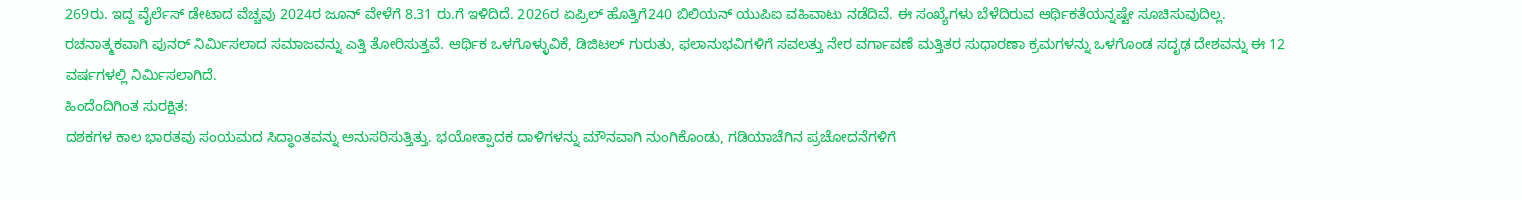269ರು. ಇದ್ದ ವೈರ್ಲೆಸ್ ಡೇಟಾದ ವೆಚ್ಚವು 2024ರ ಜೂನ್ ವೇಳೆಗೆ 8.31 ರು.ಗೆ ಇಳಿದಿದೆ. 2026ರ ಏಪ್ರಿಲ್ ಹೊತ್ತಿಗೆ240 ಬಿಲಿಯನ್ ಯುಪಿಐ ವಹಿವಾಟು ನಡೆದಿವೆ. ಈ ಸಂಖ್ಯೆಗಳು ಬೆಳೆದಿರುವ ಆರ್ಥಿಕತೆಯನ್ನಷ್ಟೇ ಸೂಚಿಸುವುದಿಲ್ಲ. ರಚನಾತ್ಮಕವಾಗಿ ಪುನರ್ ನಿರ್ಮಿಸಲಾದ ಸಮಾಜವನ್ನು ಎತ್ತಿ ತೋರಿಸುತ್ತವೆ. ಆರ್ಥಿಕ ಒಳಗೊಳ್ಳುವಿಕೆ, ಡಿಜಿಟಲ್ ಗುರುತು, ಫಲಾನುಭವಿಗಳಿಗೆ ಸವಲತ್ತು ನೇರ ವರ್ಗಾವಣೆ ಮತ್ತಿತರ ಸುಧಾರಣಾ ಕ್ರಮಗಳನ್ನು ಒಳಗೊಂಡ ಸದೃಢ ದೇಶವನ್ನು ಈ 12 ವರ್ಷಗಳಲ್ಲಿ ನಿರ್ಮಿಸಲಾಗಿದೆ.
ಹಿಂದೆಂದಿಗಿಂತ ಸುರಕ್ಷಿತ:
ದಶಕಗಳ ಕಾಲ ಭಾರತವು ಸಂಯಮದ ಸಿದ್ಧಾಂತವನ್ನು ಅನುಸರಿಸುತ್ತಿತ್ತು. ಭಯೋತ್ಪಾದಕ ದಾಳಿಗಳನ್ನು ಮೌನವಾಗಿ ನುಂಗಿಕೊಂಡು, ಗಡಿಯಾಚೆಗಿನ ಪ್ರಚೋದನೆಗಳಿಗೆ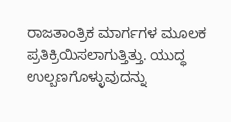ರಾಜತಾಂತ್ರಿಕ ಮಾರ್ಗಗಳ ಮೂಲಕ ಪ್ರತಿಕ್ರಿಯಿಸಲಾಗುತ್ತಿತ್ತು. ಯುದ್ಧ ಉಲ್ಬಣಗೊಳ್ಳುವುದನ್ನು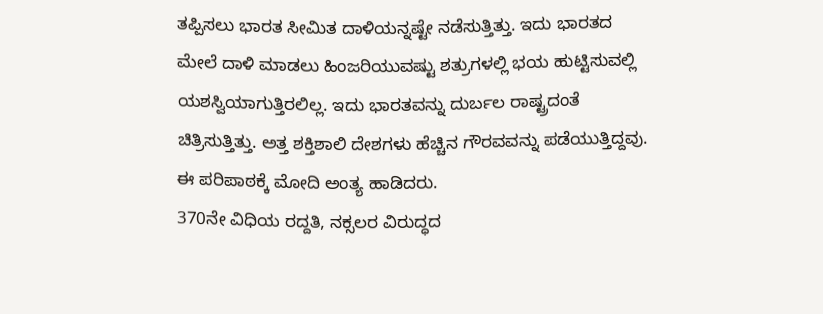ತಪ್ಪಿಸಲು ಭಾರತ ಸೀಮಿತ ದಾಳಿಯನ್ನಷ್ಟೇ ನಡೆಸುತ್ತಿತ್ತು. ಇದು ಭಾರತದ ಮೇಲೆ ದಾಳಿ ಮಾಡಲು ಹಿಂಜರಿಯುವಷ್ಟು ಶತ್ರುಗಳಲ್ಲಿ ಭಯ ಹುಟ್ಟಿಸುವಲ್ಲಿ ಯಶಸ್ವಿಯಾಗುತ್ತಿರಲಿಲ್ಲ. ಇದು ಭಾರತವನ್ನು ದುರ್ಬಲ ರಾಷ್ಟ್ರದಂತೆ ಚಿತ್ರಿಸುತ್ತಿತ್ತು. ಅತ್ತ ಶಕ್ತಿಶಾಲಿ ದೇಶಗಳು ಹೆಚ್ಚಿನ ಗೌರವವನ್ನು ಪಡೆಯುತ್ತಿದ್ದವು. ಈ ಪರಿಪಾಠಕ್ಕೆ ಮೋದಿ ಅಂತ್ಯ ಹಾಡಿದರು.
370ನೇ ವಿಧಿಯ ರದ್ದತಿ, ನಕ್ಸಲರ ವಿರುದ್ಧದ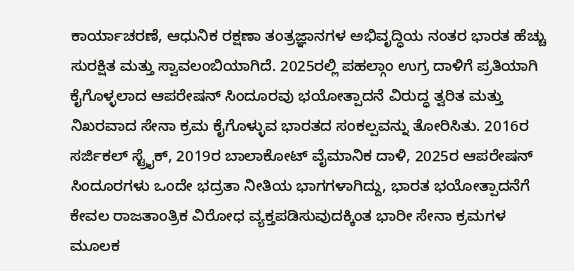ಕಾರ್ಯಾಚರಣೆ, ಆಧುನಿಕ ರಕ್ಷಣಾ ತಂತ್ರಜ್ಞಾನಗಳ ಅಭಿವೃದ್ಧಿಯ ನಂತರ ಭಾರತ ಹೆಚ್ಚು ಸುರಕ್ಷಿತ ಮತ್ತು ಸ್ವಾವಲಂಬಿಯಾಗಿದೆ. 2025ರಲ್ಲಿ ಪಹಲ್ಗಾಂ ಉಗ್ರ ದಾಳಿಗೆ ಪ್ರತಿಯಾಗಿ ಕೈಗೊಳ್ಳಲಾದ ಆಪರೇಷನ್ ಸಿಂದೂರವು ಭಯೋತ್ಪಾದನೆ ವಿರುದ್ಧ ತ್ವರಿತ ಮತ್ತು ನಿಖರವಾದ ಸೇನಾ ಕ್ರಮ ಕೈಗೊಳ್ಳುವ ಭಾರತದ ಸಂಕಲ್ಪವನ್ನು ತೋರಿಸಿತು. 2016ರ ಸರ್ಜಿಕಲ್ ಸ್ಟ್ರೈಕ್, 2019ರ ಬಾಲಾಕೋಟ್ ವೈಮಾನಿಕ ದಾಳಿ, 2025ರ ಆಪರೇಷನ್ ಸಿಂದೂರಗಳು ಒಂದೇ ಭದ್ರತಾ ನೀತಿಯ ಭಾಗಗಳಾಗಿದ್ದು, ಭಾರತ ಭಯೋತ್ಪಾದನೆಗೆ ಕೇವಲ ರಾಜತಾಂತ್ರಿಕ ವಿರೋಧ ವ್ಯಕ್ತಪಡಿಸುವುದಕ್ಕಿಂತ ಭಾರೀ ಸೇನಾ ಕ್ರಮಗಳ ಮೂಲಕ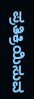ಪ್ರತಿಕ್ರಿಯಿಸುವ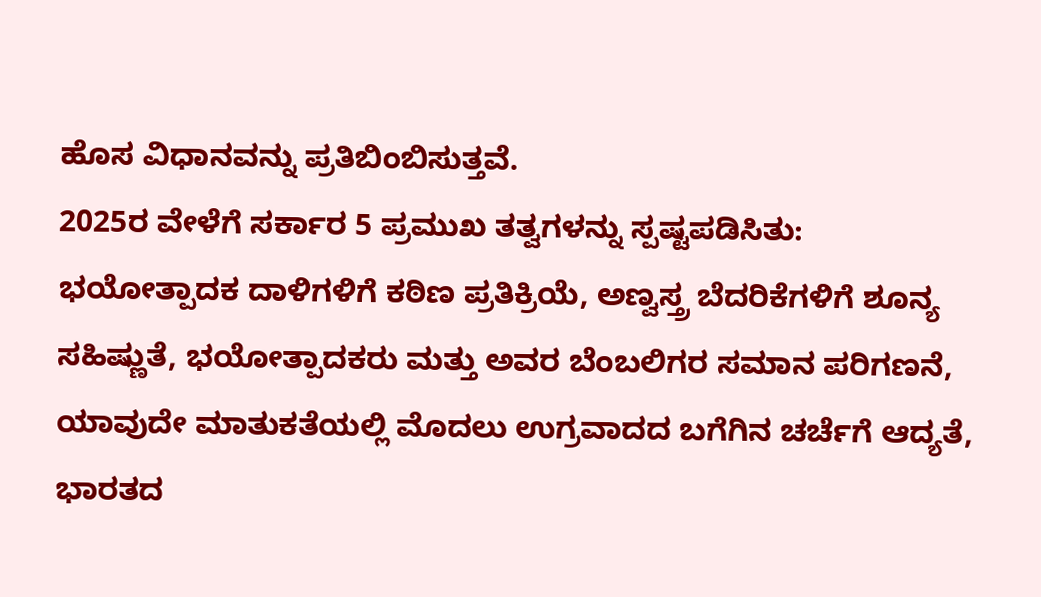ಹೊಸ ವಿಧಾನವನ್ನು ಪ್ರತಿಬಿಂಬಿಸುತ್ತವೆ.
2025ರ ವೇಳೆಗೆ ಸರ್ಕಾರ 5 ಪ್ರಮುಖ ತತ್ವಗಳನ್ನು ಸ್ಪಷ್ಟಪಡಿಸಿತು: ಭಯೋತ್ಪಾದಕ ದಾಳಿಗಳಿಗೆ ಕಠಿಣ ಪ್ರತಿಕ್ರಿಯೆ, ಅಣ್ವಸ್ತ್ರ ಬೆದರಿಕೆಗಳಿಗೆ ಶೂನ್ಯ ಸಹಿಷ್ಣುತೆ, ಭಯೋತ್ಪಾದಕರು ಮತ್ತು ಅವರ ಬೆಂಬಲಿಗರ ಸಮಾನ ಪರಿಗಣನೆ, ಯಾವುದೇ ಮಾತುಕತೆಯಲ್ಲಿ ಮೊದಲು ಉಗ್ರವಾದದ ಬಗೆಗಿನ ಚರ್ಚೆಗೆ ಆದ್ಯತೆ, ಭಾರತದ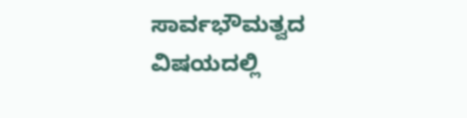ಸಾರ್ವಭೌಮತ್ವದ ವಿಷಯದಲ್ಲಿ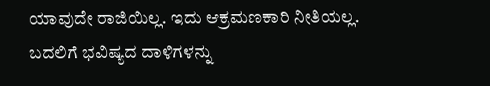ಯಾವುದೇ ರಾಜಿಯಿಲ್ಲ. ಇದು ಆಕ್ರಮಣಕಾರಿ ನೀತಿಯಲ್ಲ. ಬದಲಿಗೆ ಭವಿಷ್ಯದ ದಾಳಿಗಳನ್ನು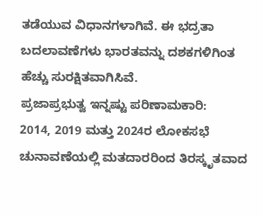ತಡೆಯುವ ವಿಧಾನಗಳಾಗಿವೆ. ಈ ಭದ್ರತಾ ಬದಲಾವಣೆಗಳು ಭಾರತವನ್ನು ದಶಕಗಳಿಗಿಂತ ಹೆಚ್ಚು ಸುರಕ್ಷಿತವಾಗಿಸಿವೆ.
ಪ್ರಜಾಪ್ರಭುತ್ವ ಇನ್ನಷ್ಟು ಪರಿಣಾಮಕಾರಿ:
2014, 2019 ಮತ್ತು 2024ರ ಲೋಕಸಭೆ ಚುನಾವಣೆಯಲ್ಲಿ ಮತದಾರರಿಂದ ತಿರಸ್ಕೃತವಾದ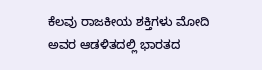ಕೆಲವು ರಾಜಕೀಯ ಶಕ್ತಿಗಳು ಮೋದಿ ಅವರ ಆಡಳಿತದಲ್ಲಿ ಭಾರತದ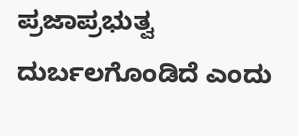ಪ್ರಜಾಪ್ರಭುತ್ವ ದುರ್ಬಲಗೊಂಡಿದೆ ಎಂದು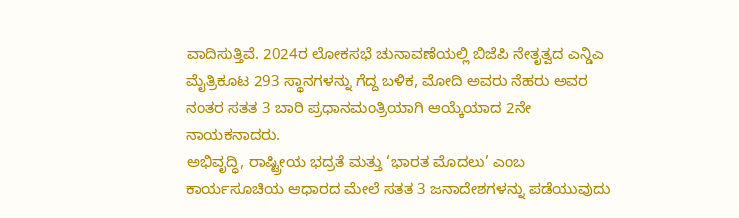ವಾದಿಸುತ್ತಿವೆ. 2024ರ ಲೋಕಸಭೆ ಚುನಾವಣೆಯಲ್ಲಿ ಬಿಜೆಪಿ ನೇತೃತ್ವದ ಎನ್ಡಿಎ ಮೈತ್ರಿಕೂಟ 293 ಸ್ಥಾನಗಳನ್ನು ಗೆದ್ದ ಬಳಿಕ, ಮೋದಿ ಅವರು ನೆಹರು ಅವರ ನಂತರ ಸತತ 3 ಬಾರಿ ಪ್ರಧಾನಮಂತ್ರಿಯಾಗಿ ಆಯ್ಕೆಯಾದ 2ನೇ ನಾಯಕನಾದರು.
ಅಭಿವೃದ್ಧಿ, ರಾಷ್ಟ್ರೀಯ ಭದ್ರತೆ ಮತ್ತು ‘ಭಾರತ ಮೊದಲು’ ಎಂಬ ಕಾರ್ಯಸೂಚಿಯ ಆಧಾರದ ಮೇಲೆ ಸತತ 3 ಜನಾದೇಶಗಳನ್ನು ಪಡೆಯುವುದು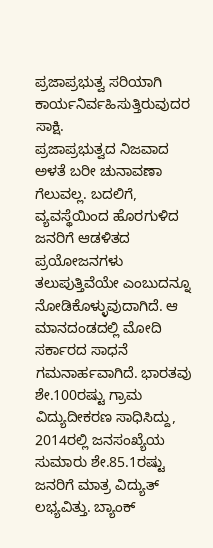ಪ್ರಜಾಪ್ರಭುತ್ವ ಸರಿಯಾಗಿ ಕಾರ್ಯನಿರ್ವಹಿಸುತ್ತಿರುವುದರ ಸಾಕ್ಷಿ.
ಪ್ರಜಾಪ್ರಭುತ್ವದ ನಿಜವಾದ ಅಳತೆ ಬರೀ ಚುನಾವಣಾ ಗೆಲುವಲ್ಲ. ಬದಲಿಗೆ, ವ್ಯವಸ್ಥೆಯಿಂದ ಹೊರಗುಳಿದ ಜನರಿಗೆ ಆಡಳಿತದ ಪ್ರಯೋಜನಗಳು ತಲುಪುತ್ತಿವೆಯೇ ಎಂಬುದನ್ನೂ ನೋಡಿಕೊಳ್ಳುವುದಾಗಿದೆ. ಆ ಮಾನದಂಡದಲ್ಲಿ ಮೋದಿ ಸರ್ಕಾರದ ಸಾಧನೆ ಗಮನಾರ್ಹವಾಗಿದೆ. ಭಾರತವು ಶೇ.100ರಷ್ಟು ಗ್ರಾಮ ವಿದ್ಯುದೀಕರಣ ಸಾಧಿಸಿದ್ದು, 2014ರಲ್ಲಿ ಜನಸಂಖ್ಯೆಯ ಸುಮಾರು ಶೇ.85.1ರಷ್ಟು ಜನರಿಗೆ ಮಾತ್ರ ವಿದ್ಯುತ್ ಲಭ್ಯವಿತ್ತು. ಬ್ಯಾಂಕ್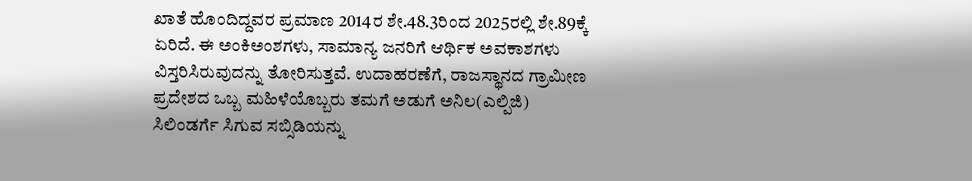ಖಾತೆ ಹೊಂದಿದ್ದವರ ಪ್ರಮಾಣ 2014ರ ಶೇ.48.3ರಿಂದ 2025ರಲ್ಲಿ ಶೇ.89ಕ್ಕೆ ಏರಿದೆ. ಈ ಅಂಕಿಅಂಶಗಳು, ಸಾಮಾನ್ಯ ಜನರಿಗೆ ಆರ್ಥಿಕ ಅವಕಾಶಗಳು ವಿಸ್ತರಿಸಿರುವುದನ್ನು ತೋರಿಸುತ್ತವೆ. ಉದಾಹರಣೆಗೆ, ರಾಜಸ್ಥಾನದ ಗ್ರಾಮೀಣ ಪ್ರದೇಶದ ಒಬ್ಬ ಮಹಿಳೆಯೊಬ್ಬರು ತಮಗೆ ಅಡುಗೆ ಅನಿಲ(ಎಲ್ಪಿಜಿ) ಸಿಲಿಂಡರ್ಗೆ ಸಿಗುವ ಸಬ್ಸಿಡಿಯನ್ನು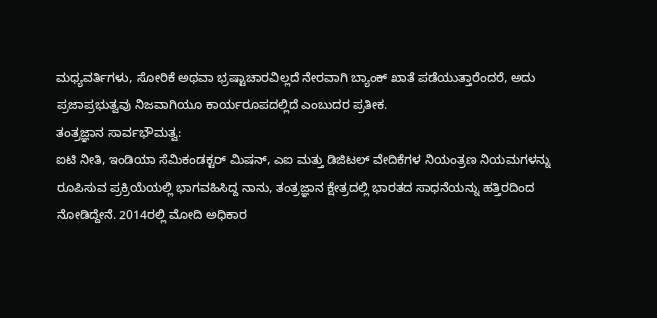ಮಧ್ಯವರ್ತಿಗಳು, ಸೋರಿಕೆ ಅಥವಾ ಭ್ರಷ್ಟಾಚಾರವಿಲ್ಲದೆ ನೇರವಾಗಿ ಬ್ಯಾಂಕ್ ಖಾತೆ ಪಡೆಯುತ್ತಾರೆಂದರೆ, ಅದು ಪ್ರಜಾಪ್ರಭುತ್ವವು ನಿಜವಾಗಿಯೂ ಕಾರ್ಯರೂಪದಲ್ಲಿದೆ ಎಂಬುದರ ಪ್ರತೀಕ.
ತಂತ್ರಜ್ಞಾನ ಸಾರ್ವಭೌಮತ್ವ:
ಐಟಿ ನೀತಿ, ಇಂಡಿಯಾ ಸೆಮಿಕಂಡಕ್ಟರ್ ಮಿಷನ್, ಎಐ ಮತ್ತು ಡಿಜಿಟಲ್ ವೇದಿಕೆಗಳ ನಿಯಂತ್ರಣ ನಿಯಮಗಳನ್ನು ರೂಪಿಸುವ ಪ್ರಕ್ರಿಯೆಯಲ್ಲಿ ಭಾಗವಹಿಸಿದ್ದ ನಾನು, ತಂತ್ರಜ್ಞಾನ ಕ್ಷೇತ್ರದಲ್ಲಿ ಭಾರತದ ಸಾಧನೆಯನ್ನು ಹತ್ತಿರದಿಂದ ನೋಡಿದ್ದೇನೆ. 2014ರಲ್ಲಿ ಮೋದಿ ಅಧಿಕಾರ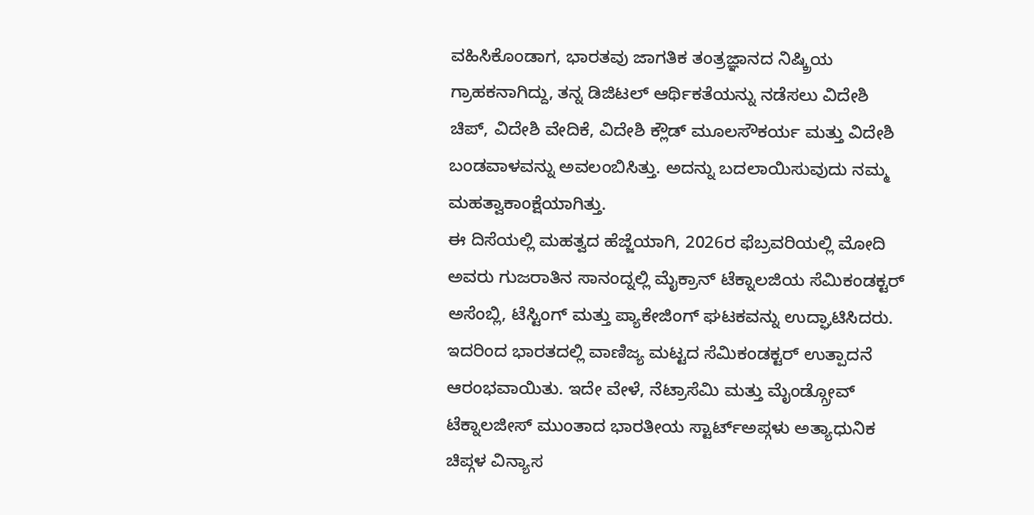ವಹಿಸಿಕೊಂಡಾಗ, ಭಾರತವು ಜಾಗತಿಕ ತಂತ್ರಜ್ಞಾನದ ನಿಷ್ಕ್ರಿಯ ಗ್ರಾಹಕನಾಗಿದ್ದು, ತನ್ನ ಡಿಜಿಟಲ್ ಆರ್ಥಿಕತೆಯನ್ನು ನಡೆಸಲು ವಿದೇಶಿ ಚಿಪ್, ವಿದೇಶಿ ವೇದಿಕೆ, ವಿದೇಶಿ ಕ್ಲೌಡ್ ಮೂಲಸೌಕರ್ಯ ಮತ್ತು ವಿದೇಶಿ ಬಂಡವಾಳವನ್ನು ಅವಲಂಬಿಸಿತ್ತು. ಅದನ್ನು ಬದಲಾಯಿಸುವುದು ನಮ್ಮ ಮಹತ್ವಾಕಾಂಕ್ಷೆಯಾಗಿತ್ತು.
ಈ ದಿಸೆಯಲ್ಲಿ ಮಹತ್ವದ ಹೆಜ್ಜೆಯಾಗಿ, 2026ರ ಫೆಬ್ರವರಿಯಲ್ಲಿ ಮೋದಿ ಅವರು ಗುಜರಾತಿನ ಸಾನಂದ್ನಲ್ಲಿ ಮೈಕ್ರಾನ್ ಟೆಕ್ನಾಲಜಿಯ ಸೆಮಿಕಂಡಕ್ಟರ್ ಅಸೆಂಬ್ಲಿ, ಟೆಸ್ಟಿಂಗ್ ಮತ್ತು ಪ್ಯಾಕೇಜಿಂಗ್ ಘಟಕವನ್ನು ಉದ್ಘಾಟಿಸಿದರು. ಇದರಿಂದ ಭಾರತದಲ್ಲಿ ವಾಣಿಜ್ಯ ಮಟ್ಟದ ಸೆಮಿಕಂಡಕ್ಟರ್ ಉತ್ಪಾದನೆ ಆರಂಭವಾಯಿತು. ಇದೇ ವೇಳೆ, ನೆಟ್ರಾಸೆಮಿ ಮತ್ತು ಮೈಂಡ್ಗ್ರೋವ್ ಟೆಕ್ನಾಲಜೀಸ್ ಮುಂತಾದ ಭಾರತೀಯ ಸ್ಟಾರ್ಟ್ಅಪ್ಗಳು ಅತ್ಯಾಧುನಿಕ ಚಿಪ್ಗಳ ವಿನ್ಯಾಸ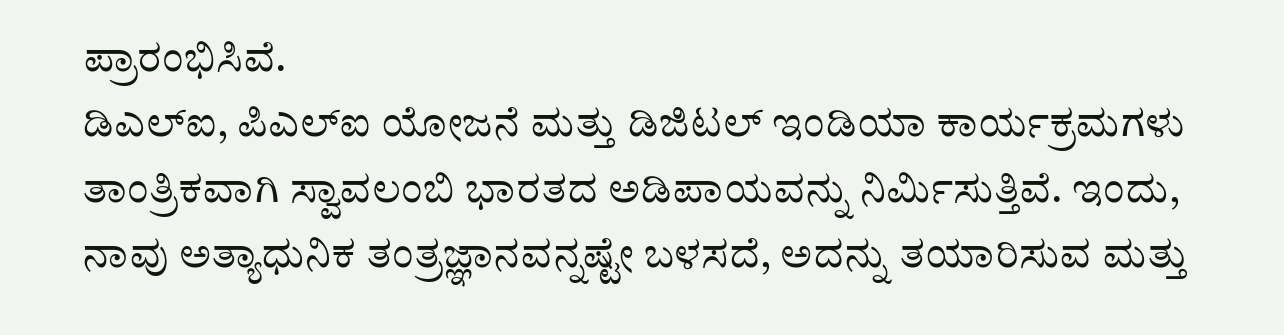ಪ್ರಾರಂಭಿಸಿವೆ.
ಡಿಎಲ್ಐ, ಪಿಎಲ್ಐ ಯೋಜನೆ ಮತ್ತು ಡಿಜಿಟಲ್ ಇಂಡಿಯಾ ಕಾರ್ಯಕ್ರಮಗಳು ತಾಂತ್ರಿಕವಾಗಿ ಸ್ವಾವಲಂಬಿ ಭಾರತದ ಅಡಿಪಾಯವನ್ನು ನಿರ್ಮಿಸುತ್ತಿವೆ. ಇಂದು, ನಾವು ಅತ್ಯಾಧುನಿಕ ತಂತ್ರಜ್ಞಾನವನ್ನಷ್ಟೇ ಬಳಸದೆ, ಅದನ್ನು ತಯಾರಿಸುವ ಮತ್ತು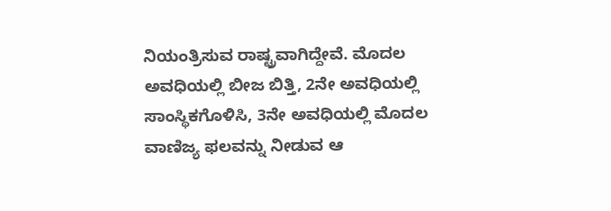ನಿಯಂತ್ರಿಸುವ ರಾಷ್ಟ್ರವಾಗಿದ್ದೇವೆ. ಮೊದಲ ಅವಧಿಯಲ್ಲಿ ಬೀಜ ಬಿತ್ತಿ, 2ನೇ ಅವಧಿಯಲ್ಲಿ ಸಾಂಸ್ಥಿಕಗೊಳಿಸಿ, 3ನೇ ಅವಧಿಯಲ್ಲಿ ಮೊದಲ ವಾಣಿಜ್ಯ ಫಲವನ್ನು ನೀಡುವ ಆ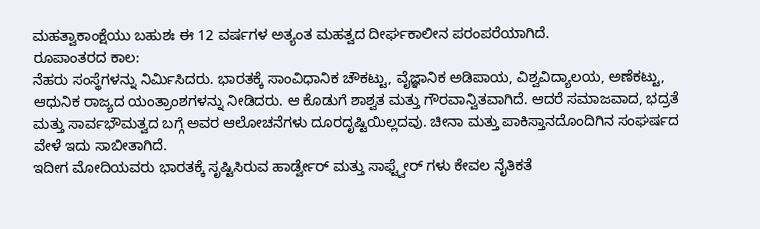ಮಹತ್ವಾಕಾಂಕ್ಷೆಯು ಬಹುಶಃ ಈ 12 ವರ್ಷಗಳ ಅತ್ಯಂತ ಮಹತ್ವದ ದೀರ್ಘಕಾಲೀನ ಪರಂಪರೆಯಾಗಿದೆ.
ರೂಪಾಂತರದ ಕಾಲ:
ನೆಹರು ಸಂಸ್ಥೆಗಳನ್ನು ನಿರ್ಮಿಸಿದರು. ಭಾರತಕ್ಕೆ ಸಾಂವಿಧಾನಿಕ ಚೌಕಟ್ಟು, ವೈಜ್ಞಾನಿಕ ಅಡಿಪಾಯ, ವಿಶ್ವವಿದ್ಯಾಲಯ, ಅಣೆಕಟ್ಟು, ಆಧುನಿಕ ರಾಜ್ಯದ ಯಂತ್ರಾಂಶಗಳನ್ನು ನೀಡಿದರು. ಆ ಕೊಡುಗೆ ಶಾಶ್ವತ ಮತ್ತು ಗೌರವಾನ್ವಿತವಾಗಿದೆ. ಆದರೆ ಸಮಾಜವಾದ, ಭದ್ರತೆ ಮತ್ತು ಸಾರ್ವಭೌಮತ್ವದ ಬಗ್ಗೆ ಅವರ ಆಲೋಚನೆಗಳು ದೂರದೃಷ್ಟಿಯಿಲ್ಲದವು. ಚೀನಾ ಮತ್ತು ಪಾಕಿಸ್ತಾನದೊಂದಿಗಿನ ಸಂಘರ್ಷದ ವೇಳೆ ಇದು ಸಾಬೀತಾಗಿದೆ.
ಇದೀಗ ಮೋದಿಯವರು ಭಾರತಕ್ಕೆ ಸೃಷ್ಟಿಸಿರುವ ಹಾರ್ಡ್ವೇರ್ ಮತ್ತು ಸಾಫ್ಟ್ವೇರ್ ಗಳು ಕೇವಲ ನೈತಿಕತೆ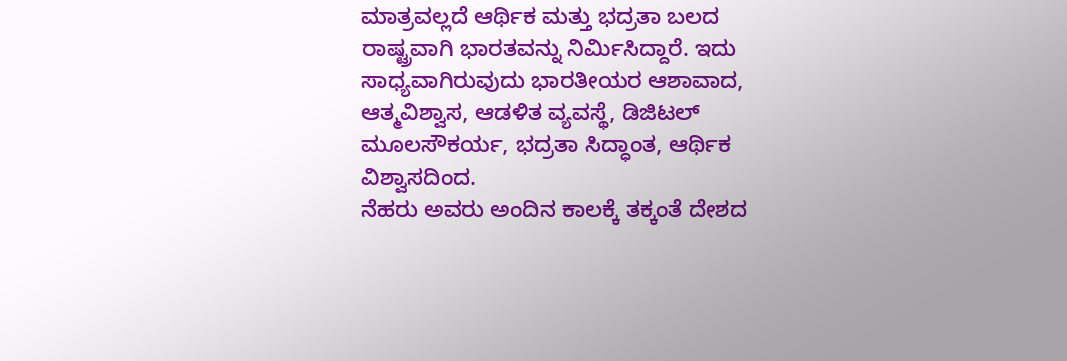ಮಾತ್ರವಲ್ಲದೆ ಆರ್ಥಿಕ ಮತ್ತು ಭದ್ರತಾ ಬಲದ ರಾಷ್ಟ್ರವಾಗಿ ಭಾರತವನ್ನು ನಿರ್ಮಿಸಿದ್ದಾರೆ. ಇದು ಸಾಧ್ಯವಾಗಿರುವುದು ಭಾರತೀಯರ ಆಶಾವಾದ, ಆತ್ಮವಿಶ್ವಾಸ, ಆಡಳಿತ ವ್ಯವಸ್ಥೆ, ಡಿಜಿಟಲ್ ಮೂಲಸೌಕರ್ಯ, ಭದ್ರತಾ ಸಿದ್ಧಾಂತ, ಆರ್ಥಿಕ ವಿಶ್ವಾಸದಿಂದ.
ನೆಹರು ಅವರು ಅಂದಿನ ಕಾಲಕ್ಕೆ ತಕ್ಕಂತೆ ದೇಶದ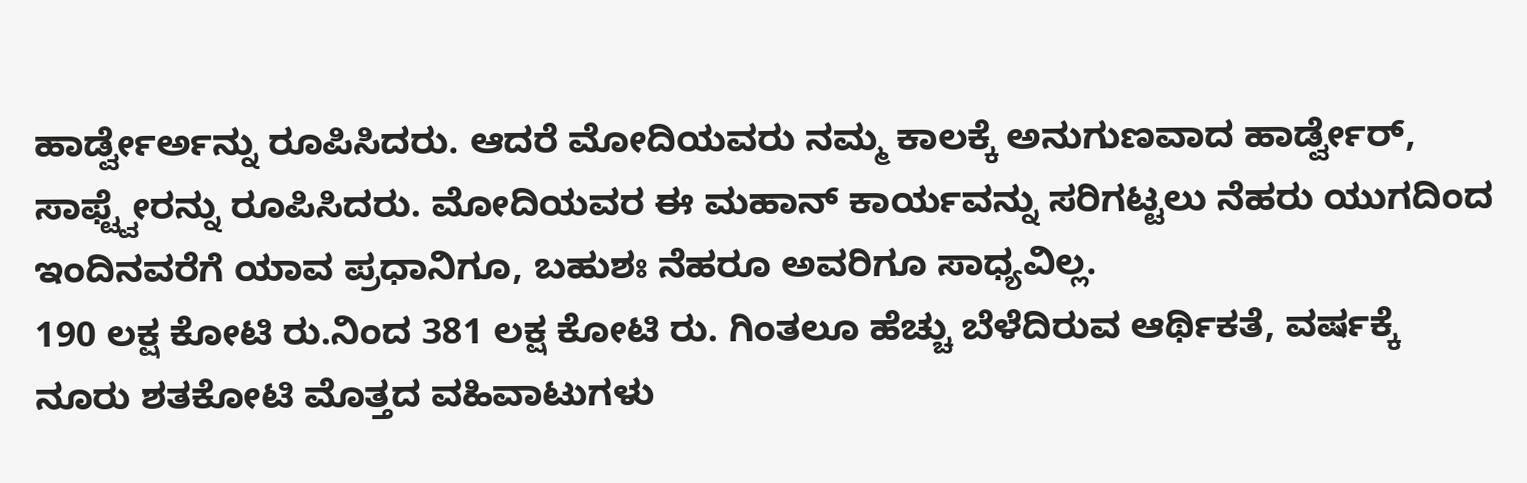ಹಾರ್ಡ್ವೇರ್ಅನ್ನು ರೂಪಿಸಿದರು. ಆದರೆ ಮೋದಿಯವರು ನಮ್ಮ ಕಾಲಕ್ಕೆ ಅನುಗುಣವಾದ ಹಾರ್ಡ್ವೇರ್, ಸಾಫ್ಟ್ವೇರನ್ನು ರೂಪಿಸಿದರು. ಮೋದಿಯವರ ಈ ಮಹಾನ್ ಕಾರ್ಯವನ್ನು ಸರಿಗಟ್ಟಲು ನೆಹರು ಯುಗದಿಂದ ಇಂದಿನವರೆಗೆ ಯಾವ ಪ್ರಧಾನಿಗೂ, ಬಹುಶಃ ನೆಹರೂ ಅವರಿಗೂ ಸಾಧ್ಯವಿಲ್ಲ.
190 ಲಕ್ಷ ಕೋಟಿ ರು.ನಿಂದ 381 ಲಕ್ಷ ಕೋಟಿ ರು. ಗಿಂತಲೂ ಹೆಚ್ಚು ಬೆಳೆದಿರುವ ಆರ್ಥಿಕತೆ, ವರ್ಷಕ್ಕೆ ನೂರು ಶತಕೋಟಿ ಮೊತ್ತದ ವಹಿವಾಟುಗಳು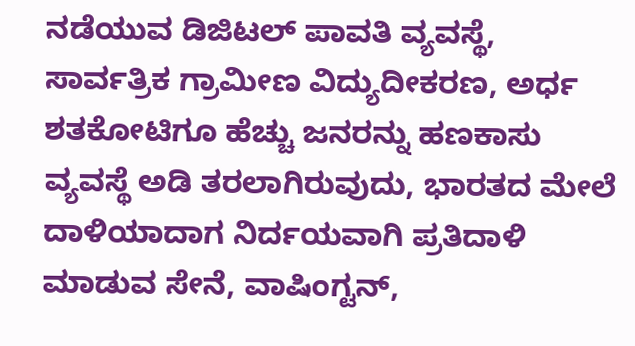ನಡೆಯುವ ಡಿಜಿಟಲ್ ಪಾವತಿ ವ್ಯವಸ್ಥೆ, ಸಾರ್ವತ್ರಿಕ ಗ್ರಾಮೀಣ ವಿದ್ಯುದೀಕರಣ, ಅರ್ಧ ಶತಕೋಟಿಗೂ ಹೆಚ್ಚು ಜನರನ್ನು ಹಣಕಾಸು ವ್ಯವಸ್ಥೆ ಅಡಿ ತರಲಾಗಿರುವುದು, ಭಾರತದ ಮೇಲೆ ದಾಳಿಯಾದಾಗ ನಿರ್ದಯವಾಗಿ ಪ್ರತಿದಾಳಿ ಮಾಡುವ ಸೇನೆ, ವಾಷಿಂಗ್ಟನ್,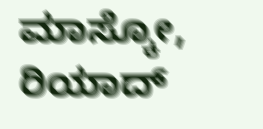ಮಾಸ್ಕೋ, ರಿಯಾದ್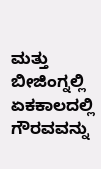ಮತ್ತು ಬೀಜಿಂಗ್ನಲ್ಲಿ ಏಕಕಾಲದಲ್ಲಿ ಗೌರವವನ್ನು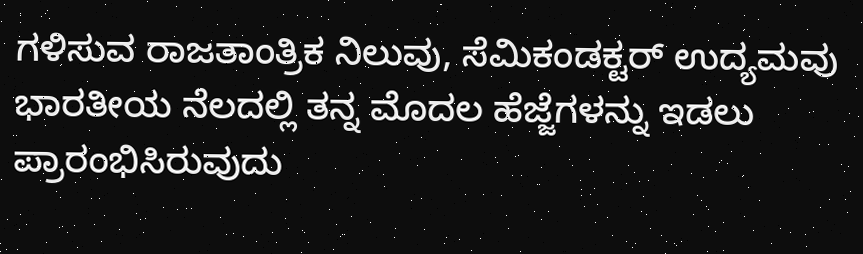ಗಳಿಸುವ ರಾಜತಾಂತ್ರಿಕ ನಿಲುವು, ಸೆಮಿಕಂಡಕ್ಟರ್ ಉದ್ಯಮವು ಭಾರತೀಯ ನೆಲದಲ್ಲಿ ತನ್ನ ಮೊದಲ ಹೆಜ್ಜೆಗಳನ್ನು ಇಡಲು ಪ್ರಾರಂಭಿಸಿರುವುದು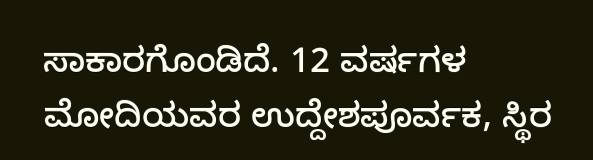ಸಾಕಾರಗೊಂಡಿದೆ. 12 ವರ್ಷಗಳ ಮೋದಿಯವರ ಉದ್ದೇಶಪೂರ್ವಕ, ಸ್ಥಿರ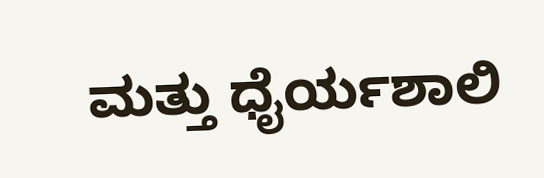ಮತ್ತು ಧೈರ್ಯಶಾಲಿ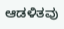ಆಡಳಿತವು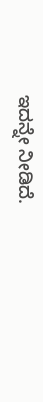ಇದನ್ನೇ ನೀಡಿದೆ.